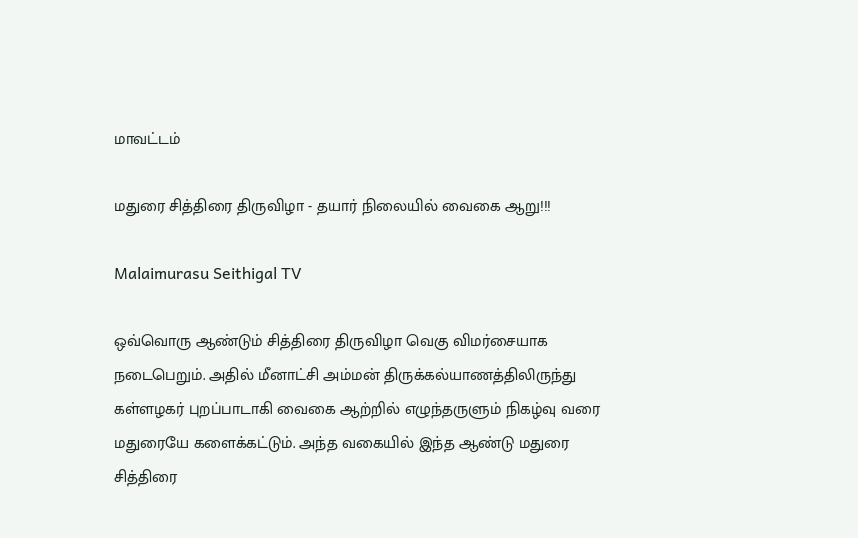மாவட்டம்

மதுரை சித்திரை திருவிழா - தயார் நிலையில் வைகை ஆறு!!!

Malaimurasu Seithigal TV

ஒவ்வொரு ஆண்டும் சித்திரை திருவிழா வெகு விமர்சையாக நடைபெறும். அதில் மீனாட்சி அம்மன் திருக்கல்யாணத்திலிருந்து கள்ளழகர் புறப்பாடாகி வைகை ஆற்றில் எழுந்தருளும் நிகழ்வு வரை மதுரையே களைக்கட்டும். அந்த வகையில் இந்த ஆண்டு மதுரை சித்திரை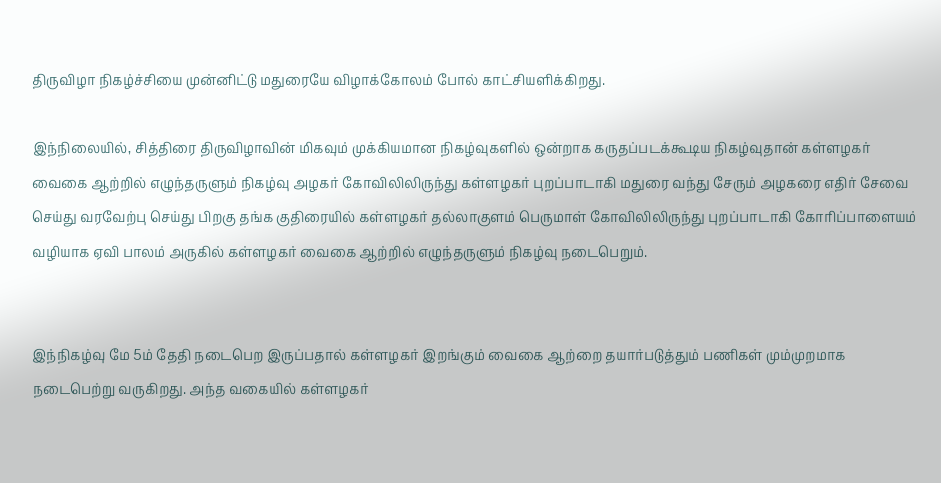திருவிழா நிகழ்ச்சியை முன்னிட்டு மதுரையே விழாக்கோலம் போல் காட்சியளிக்கிறது.

இந்நிலையில், சித்திரை திருவிழாவின் மிகவும் முக்கியமான நிகழ்வுகளில் ஒன்றாக கருதப்படக்கூடிய நிகழ்வுதான் கள்ளழகர் வைகை ஆற்றில் எழுந்தருளும் நிகழ்வு அழகர் கோவிலிலிருந்து கள்ளழகர் புறப்பாடாகி மதுரை வந்து சேரும் அழகரை எதிர் சேவை செய்து வரவேற்பு செய்து பிறகு தங்க குதிரையில் கள்ளழகர் தல்லாகுளம் பெருமாள் கோவிலிலிருந்து புறப்பாடாகி கோரிப்பாளையம் வழியாக ஏவி பாலம் அருகில் கள்ளழகர் வைகை ஆற்றில் எழுந்தருளும் நிகழ்வு நடைபெறும்.


இந்நிகழ்வு மே 5ம் தேதி நடைபெற இருப்பதால் கள்ளழகர் இறங்கும் வைகை ஆற்றை தயார்படுத்தும் பணிகள் மும்முறமாக நடைபெற்று வருகிறது. அந்த வகையில் கள்ளழகர்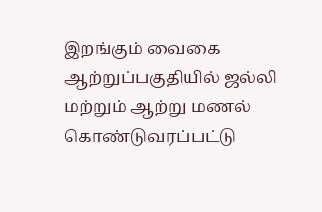இறங்கும் வைகை ஆற்றுப்பகுதியில் ஜல்லி மற்றும் ஆற்று மணல் கொண்டுவரப்பட்டு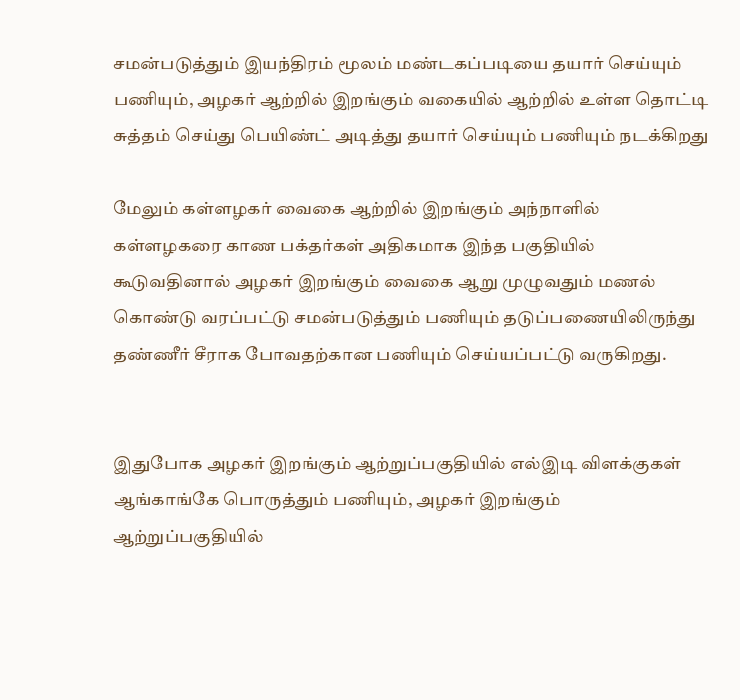சமன்படுத்தும் இயந்திரம் மூலம் மண்டகப்படியை தயார் செய்யும் பணியும், அழகர் ஆற்றில் இறங்கும் வகையில் ஆற்றில் உள்ள தொட்டி சுத்தம் செய்து பெயிண்ட் அடித்து தயார் செய்யும் பணியும் நடக்கிறது

மேலும் கள்ளழகர் வைகை ஆற்றில் இறங்கும் அந்நாளில் கள்ளழகரை காண பக்தர்கள் அதிகமாக இந்த பகுதியில் கூடுவதினால் அழகர் இறங்கும் வைகை ஆறு முழுவதும் மணல் கொண்டு வரப்பட்டு சமன்படுத்தும் பணியும் தடுப்பணையிலிருந்து தண்ணீர் சீராக போவதற்கான பணியும் செய்யப்பட்டு வருகிறது.


இதுபோக அழகர் இறங்கும் ஆற்றுப்பகுதியில் எல்இடி விளக்குகள் ஆங்காங்கே பொருத்தும் பணியும், அழகர் இறங்கும் ஆற்றுப்பகுதியில்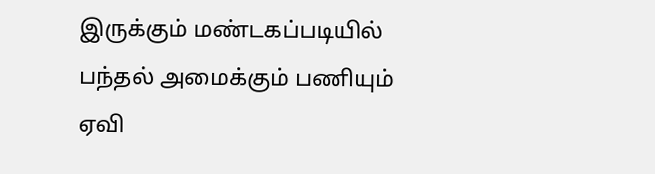இருக்கும் மண்டகப்படியில் பந்தல் அமைக்கும் பணியும் ஏவி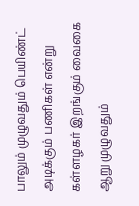பாலும் முழுவதும் பெயிண்ட் அடிக்கும் பணிகள் என்று கள்ளழகர் இறங்கும் வைகை ஆறு முழுவதும்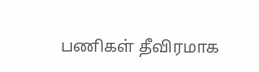பணிகள் தீவிரமாக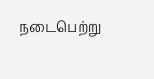நடைபெற்று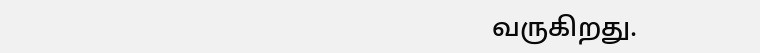வருகிறது.